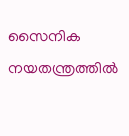സൈനിക നയതന്ത്രത്തിൽ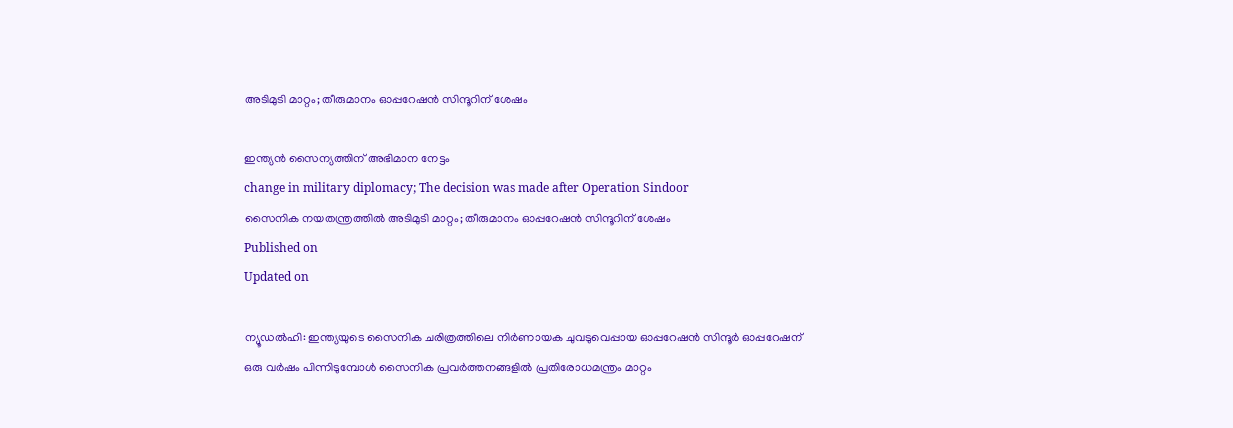അടിമുടി മാറ്റം; തീരുമാനം ഓപ്പറേഷൻ സിന്ദൂറിന് ശേഷം

ഇന്ത്യൻ സൈന്യത്തിന് അഭിമാന നേട്ടം
change in military diplomacy; The decision was made after Operation Sindoor
സൈനിക നയതന്ത്രത്തിൽ അടിമുടി മാറ്റം; തീരുമാനം ഓപ്പറേഷൻ സിന്ദൂറിന് ശേഷം
Published on
Updated on

ന്യൂഡൽഹി: ഇന്ത്യയുടെ സൈനിക ചരിത്രത്തിലെ നിർണായക ചുവടുവെപ്പായ ഓപ്പറേഷൻ സിന്ദൂർ ഓപ്പറേഷന് ഒരു വർഷം പിന്നിടുമ്പോൾ സൈനിക പ്രവർത്തനങ്ങളിൽ പ്രതിരോധമന്ത്രം മാറ്റം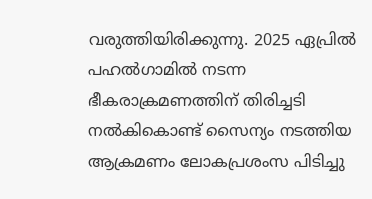വരുത്തിയിരിക്കുന്നു. 2025 ഏപ്രിൽ പഹൽഗാമിൽ നടന്ന ഭീകരാക്രമണത്തിന് തിരിച്ചടി നൽകികൊണ്ട് സൈന്യം നടത്തിയ ആക്രമണം ലോകപ്രശംസ പിടിച്ചു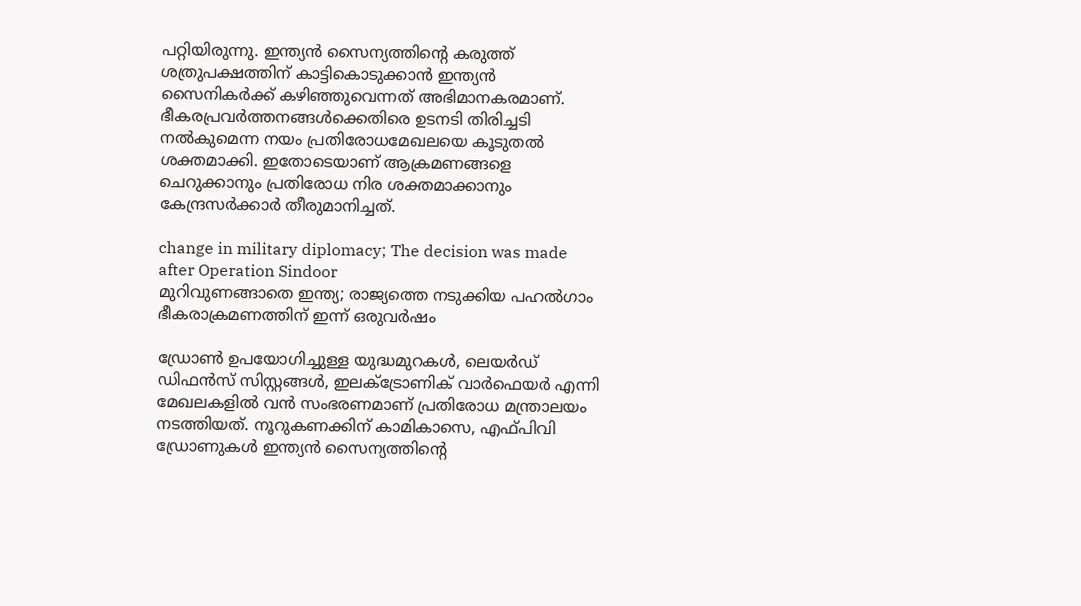പറ്റിയിരുന്നു. ഇന്ത്യൻ സൈന്യത്തിൻ്റെ കരുത്ത് ശത്രുപക്ഷത്തിന് കാട്ടികൊടുക്കാൻ ഇന്ത്യൻ സൈനികർക്ക് കഴിഞ്ഞുവെന്നത് അഭിമാനകരമാണ്. ഭീകരപ്രവർത്തനങ്ങൾക്കെതിരെ ഉടനടി തിരിച്ചടി നൽകുമെന്ന നയം പ്രതിരോധമേഖലയെ കൂടുതൽ ശക്തമാക്കി. ഇതോടെയാണ് ആക്രമണങ്ങളെ ചെറുക്കാനും പ്രതിരോധ നിര ശക്തമാക്കാനും കേന്ദ്രസർക്കാർ തീരുമാനിച്ചത്.

change in military diplomacy; The decision was made after Operation Sindoor
മുറിവുണങ്ങാതെ ഇന്ത്യ; രാജ്യത്തെ നടുക്കിയ പഹൽഗാം ഭീകരാക്രമണത്തിന് ഇന്ന് ഒരുവർഷം

ഡ്രോൺ ഉപയോഗിച്ചുള്ള യുദ്ധമുറകൾ, ലെയർഡ് ഡിഫൻസ് സിസ്റ്റങ്ങൾ, ഇലക്ട്രോണിക് വാർഫെയർ എന്നി മേഖലകളിൽ വൻ സംഭരണമാണ് പ്രതിരോധ മന്ത്രാലയം നടത്തിയത്. നൂറുകണക്കിന് കാമികാസെ, എഫ്പിവി ഡ്രോണുകൾ ഇന്ത്യൻ സൈന്യത്തിൻ്റെ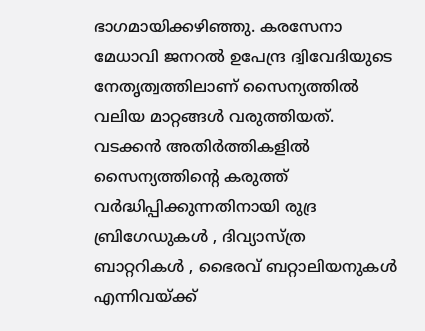ഭാഗമായിക്കഴിഞ്ഞു. കരസേനാ മേധാവി ജനറൽ ഉപേന്ദ്ര ദ്വിവേദിയുടെ നേതൃത്വത്തിലാണ് സൈന്യത്തിൽ വലിയ മാറ്റങ്ങൾ വരുത്തിയത്. വടക്കൻ അതിർത്തികളിൽ സൈന്യത്തിൻ്റെ കരുത്ത് വർദ്ധിപ്പിക്കുന്നതിനായി രുദ്ര ബ്രിഗേഡുകൾ , ദിവ്യാസ്ത്ര ബാറ്ററികൾ , ഭൈരവ് ബറ്റാലിയനുകൾ എന്നിവയ്ക്ക്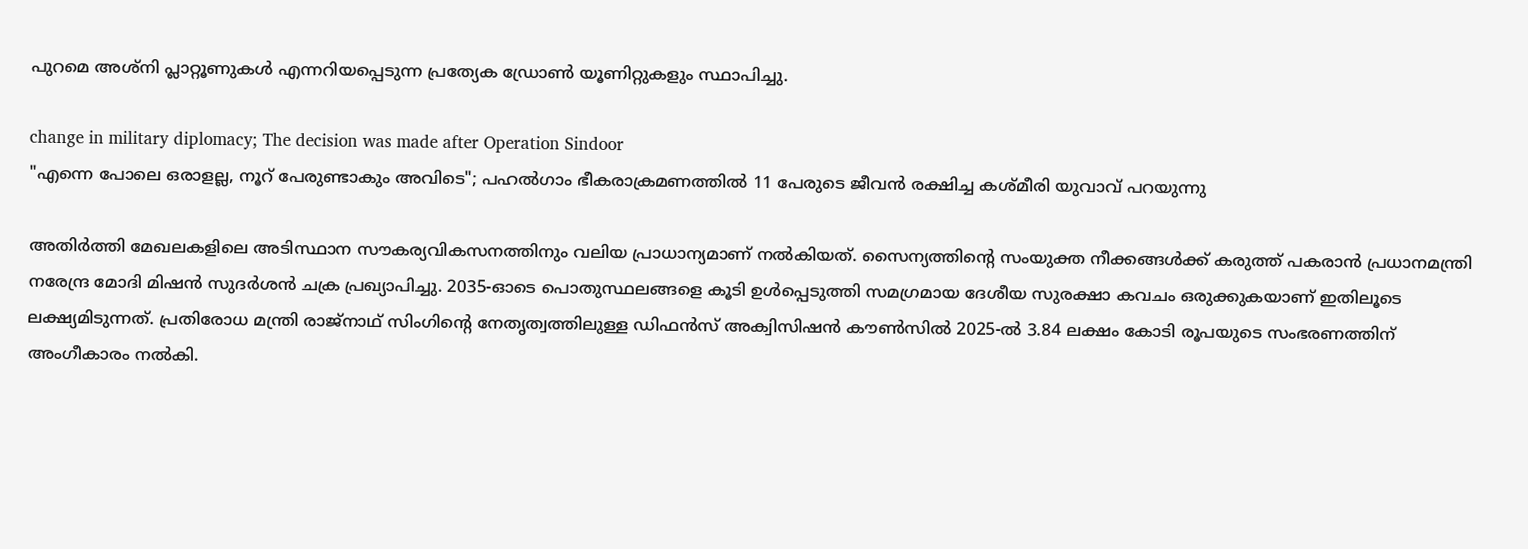പുറമെ അശ്നി പ്ലാറ്റൂണുകൾ എന്നറിയപ്പെടുന്ന പ്രത്യേക ഡ്രോൺ യൂണിറ്റുകളും സ്ഥാപിച്ചു.

change in military diplomacy; The decision was made after Operation Sindoor
"എന്നെ പോലെ ഒരാളല്ല, നൂറ് പേരുണ്ടാകും അവിടെ"; പഹല്‍ഗാം ഭീകരാക്രമണത്തില്‍ 11 പേരുടെ ജീവന്‍ രക്ഷിച്ച കശ്മീരി യുവാവ് പറയുന്നു

അതിർത്തി മേഖലകളിലെ അടിസ്ഥാന സൗകര്യവികസനത്തിനും വലിയ പ്രാധാന്യമാണ് നൽകിയത്. സൈന്യത്തിൻ്റെ സംയുക്ത നീക്കങ്ങൾക്ക് കരുത്ത് പകരാൻ പ്രധാനമന്ത്രി നരേന്ദ്ര മോദി മിഷൻ സുദർശൻ ചക്ര പ്രഖ്യാപിച്ചു. 2035-ഓടെ പൊതുസ്ഥലങ്ങളെ കൂടി ഉൾപ്പെടുത്തി സമഗ്രമായ ദേശീയ സുരക്ഷാ കവചം ഒരുക്കുകയാണ് ഇതിലൂടെ ലക്ഷ്യമിടുന്നത്. പ്രതിരോധ മന്ത്രി രാജ്‌നാഥ് സിംഗിൻ്റെ നേതൃത്വത്തിലുള്ള ഡിഫൻസ് അക്വിസിഷൻ കൗൺസിൽ 2025-ൽ 3.84 ലക്ഷം കോടി രൂപയുടെ സംഭരണത്തിന് അംഗീകാരം നൽകി.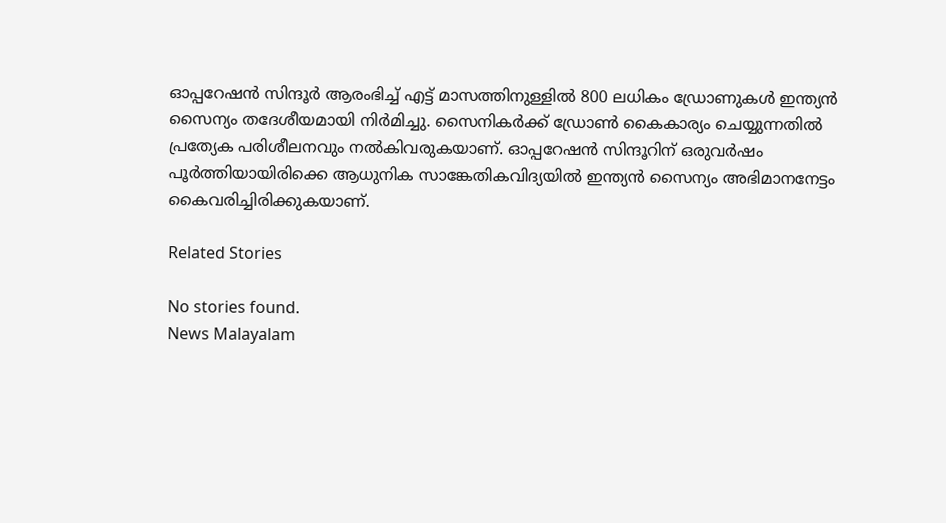ഓപ്പറേഷൻ സിന്ദൂർ ആരംഭിച്ച് എട്ട് മാസത്തിനുള്ളിൽ 800 ലധികം ഡ്രോണുകൾ ഇന്ത്യൻ സൈന്യം തദേശീയമായി നിർമിച്ചു. സൈനികർക്ക് ഡ്രോൺ കൈകാര്യം ചെയ്യുന്നതിൽ പ്രത്യേക പരിശീലനവും നൽകിവരുകയാണ്. ഓപ്പറേഷൻ സിന്ദൂറിന് ഒരുവർഷം പൂർത്തിയായിരിക്കെ ആധുനിക സാങ്കേതികവിദ്യയിൽ ഇന്ത്യൻ സൈന്യം അഭിമാനനേട്ടം കൈവരിച്ചിരിക്കുകയാണ്.

Related Stories

No stories found.
News Malayalam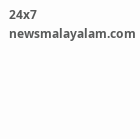24x7
newsmalayalam.com